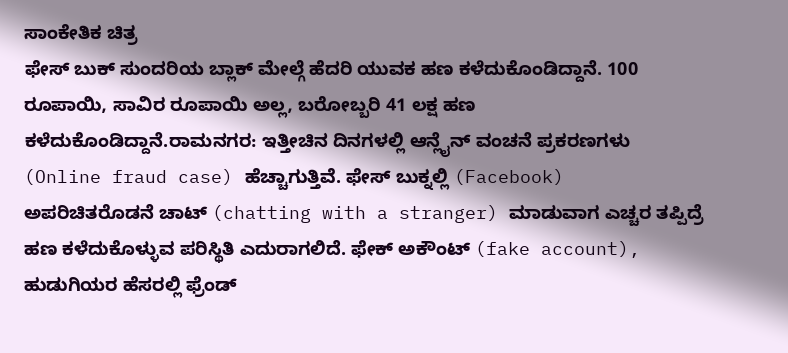ಸಾಂಕೇತಿಕ ಚಿತ್ರ
ಫೇಸ್ ಬುಕ್ ಸುಂದರಿಯ ಬ್ಲಾಕ್ ಮೇಲ್ಗೆ ಹೆದರಿ ಯುವಕ ಹಣ ಕಳೆದುಕೊಂಡಿದ್ದಾನೆ. 100 ರೂಪಾಯಿ, ಸಾವಿರ ರೂಪಾಯಿ ಅಲ್ಲ, ಬರೋಬ್ಬರಿ 41 ಲಕ್ಷ ಹಣ ಕಳೆದುಕೊಂಡಿದ್ದಾನೆ.ರಾಮನಗರ: ಇತ್ತೀಚಿನ ದಿನಗಳಲ್ಲಿ ಆನ್ಲೈನ್ ವಂಚನೆ ಪ್ರಕರಣಗಳು (Online fraud case) ಹೆಚ್ಚಾಗುತ್ತಿವೆ. ಫೇಸ್ ಬುಕ್ನಲ್ಲಿ (Facebook) ಅಪರಿಚಿತರೊಡನೆ ಚಾಟ್ (chatting with a stranger) ಮಾಡುವಾಗ ಎಚ್ಚರ ತಪ್ಪಿದ್ರೆ ಹಣ ಕಳೆದುಕೊಳ್ಳುವ ಪರಿಸ್ಥಿತಿ ಎದುರಾಗಲಿದೆ. ಫೇಕ್ ಅಕೌಂಟ್ (fake account), ಹುಡುಗಿಯರ ಹೆಸರಲ್ಲಿ ಫ್ರೆಂಡ್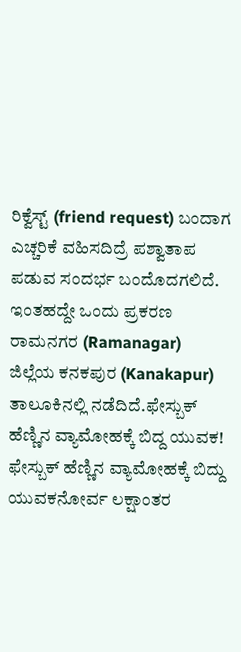ರಿಕ್ವೆಸ್ಟ್ (friend request) ಬಂದಾಗ ಎಚ್ಚರಿಕೆ ವಹಿಸದಿದ್ರೆ ಪಶ್ವಾತಾಪ ಪಡುವ ಸಂದರ್ಭ ಬಂದೊದಗಲಿದೆ. ಇಂತಹದ್ದೇ ಒಂದು ಪ್ರಕರಣ ರಾಮನಗರ (Ramanagar) ಜಿಲ್ಲೆಯ ಕನಕಪುರ (Kanakapur) ತಾಲೂಕಿನಲ್ಲಿ ನಡೆದಿದೆ.ಫೇಸ್ಬುಕ್ ಹೆಣ್ಣಿನ ವ್ಯಾಮೋಹಕ್ಕೆ ಬಿದ್ದ ಯುವಕ! ಫೇಸ್ಬುಕ್ ಹೆಣ್ಣಿನ ವ್ಯಾಮೋಹಕ್ಕೆ ಬಿದ್ದು ಯುವಕನೋರ್ವ ಲಕ್ಷಾಂತರ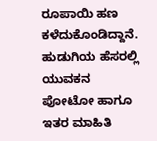ರೂಪಾಯಿ ಹಣ ಕಳೆದುಕೊಂಡಿದ್ದಾನೆ. ಹುಡುಗಿಯ ಹೆಸರಲ್ಲಿ ಯುವಕನ ಪೋಟೋ ಹಾಗೂ ಇತರ ಮಾಹಿತಿ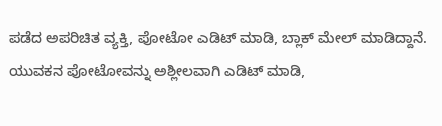ಪಡೆದ ಅಪರಿಚಿತ ವ್ಯಕ್ತಿ, ಪೋಟೋ ಎಡಿಟ್ ಮಾಡಿ, ಬ್ಲಾಕ್ ಮೇಲ್ ಮಾಡಿದ್ದಾನೆ. ಯುವಕನ ಪೋಟೋವನ್ನು ಅಶ್ಲೀಲವಾಗಿ ಎಡಿಟ್ ಮಾಡಿ,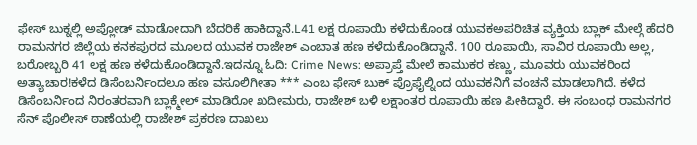ಫೇಸ್ ಬುಕ್ನಲ್ಲಿ ಅಪ್ಲೋಡ್ ಮಾಡೋದಾಗಿ ಬೆದರಿಕೆ ಹಾಕಿದ್ದಾನೆ.L41 ಲಕ್ಷ ರೂಪಾಯಿ ಕಳೆದುಕೊಂಡ ಯುವಕಅಪರಿಚಿತ ವ್ಯಕ್ತಿಯ ಬ್ಲಾಕ್ ಮೇಲ್ಗೆ ಹೆದರಿ ರಾಮನಗರ ಜಿಲ್ಲೆಯ ಕನಕಪುರದ ಮೂಲದ ಯುವಕ ರಾಜೇಶ್ ಎಂಬಾತ ಹಣ ಕಳೆದುಕೊಂಡಿದ್ದಾನೆ. 100 ರೂಪಾಯಿ, ಸಾವಿರ ರೂಪಾಯಿ ಅಲ್ಲ, ಬರೋಬ್ಬರಿ 41 ಲಕ್ಷ ಹಣ ಕಳೆದುಕೊಂಡಿದ್ದಾನೆ.ಇದನ್ನೂ ಓದಿ: Crime News: ಅಪ್ರಾಪ್ತೆ ಮೇಲೆ ಕಾಮುಕರ ಕಣ್ಣು, ಮೂವರು ಯುವಕರಿಂದ ಅತ್ಯಾಚಾರ!ಕಳೆದ ಡಿಸೆಂಬರ್ನಿಂದಲೂ ಹಣ ವಸೂಲಿಗೀತಾ *** ಎಂಬ ಫೇಸ್ ಬುಕ್ ಪ್ರೊಫೈಲ್ನಿಂದ ಯುವಕನಿಗೆ ವಂಚನೆ ಮಾಡಲಾಗಿದೆ. ಕಳೆದ ಡಿಸೆಂಬರ್ನಿಂದ ನಿರಂತರವಾಗಿ ಬ್ಲಾಕ್ಮೇಲ್ ಮಾಡಿರೋ ಖದೀಮರು, ರಾಜೇಶ್ ಬಳಿ ಲಕ್ಷಾಂತರ ರೂಪಾಯಿ ಹಣ ಪೀಕಿದ್ದಾರೆ. ಈ ಸಂಬಂಧ ರಾಮನಗರ ಸೆನ್ ಪೊಲೀಸ್ ಠಾಣೆಯಲ್ಲಿ ರಾಜೇಶ್ ಪ್ರಕರಣ ದಾಖಲು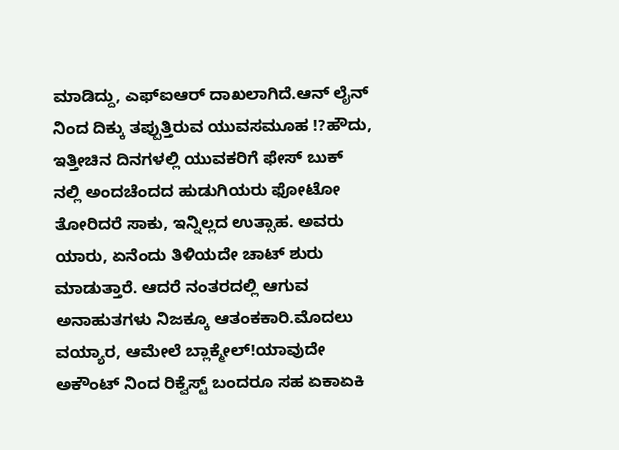ಮಾಡಿದ್ದು, ಎಫ್ಐಆರ್ ದಾಖಲಾಗಿದೆ.ಆನ್ ಲೈನ್ ನಿಂದ ದಿಕ್ಕು ತಪ್ಪುತ್ತಿರುವ ಯುವಸಮೂಹ !?ಹೌದು, ಇತ್ತೀಚಿನ ದಿನಗಳಲ್ಲಿ ಯುವಕರಿಗೆ ಫೇಸ್ ಬುಕ್ ನಲ್ಲಿ ಅಂದಚೆಂದದ ಹುಡುಗಿಯರು ಫೋಟೋ ತೋರಿದರೆ ಸಾಕು, ಇನ್ನಿಲ್ಲದ ಉತ್ಸಾಹ. ಅವರು ಯಾರು, ಏನೆಂದು ತಿಳಿಯದೇ ಚಾಟ್ ಶುರು ಮಾಡುತ್ತಾರೆ. ಆದರೆ ನಂತರದಲ್ಲಿ ಆಗುವ ಅನಾಹುತಗಳು ನಿಜಕ್ಕೂ ಆತಂಕಕಾರಿ.ಮೊದಲು ವಯ್ಯಾರ, ಆಮೇಲೆ ಬ್ಲಾಕ್ಮೇಲ್!ಯಾವುದೇ ಅಕೌಂಟ್ ನಿಂದ ರಿಕ್ವೆಸ್ಟ್ ಬಂದರೂ ಸಹ ಏಕಾಏಕಿ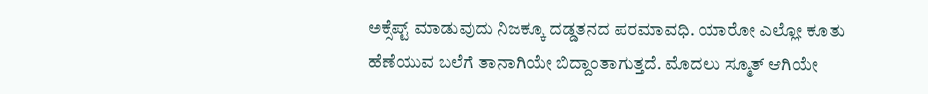ಅಕ್ಸೆಪ್ಟ್ ಮಾಡುವುದು ನಿಜಕ್ಕೂ ದಡ್ಡತನದ ಪರಮಾವಧಿ. ಯಾರೋ ಎಲ್ಲೋ ಕೂತು ಹೆಣೆಯುವ ಬಲೆಗೆ ತಾನಾಗಿಯೇ ಬಿದ್ದಾಂತಾಗುತ್ತದೆ. ಮೊದಲು ಸ್ಮೂತ್ ಆಗಿಯೇ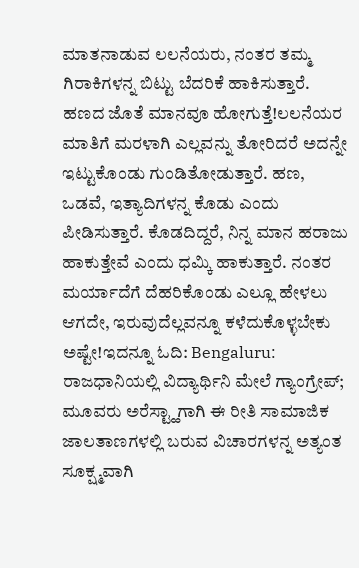ಮಾತನಾಡುವ ಲಲನೆಯರು, ನಂತರ ತಮ್ಮ ಗಿರಾಕಿಗಳನ್ನ ಬಿಟ್ಟು ಬೆದರಿಕೆ ಹಾಕಿಸುತ್ತಾರೆ. ಹಣದ ಜೊತೆ ಮಾನವೂ ಹೋಗುತ್ತೆ!ಲಲನೆಯರ ಮಾತಿಗೆ ಮರಳಾಗಿ ಎಲ್ಲವನ್ನು ತೋರಿದರೆ ಅದನ್ನೇ ಇಟ್ಟುಕೊಂಡು ಗುಂಡಿತೋಡುತ್ತಾರೆ. ಹಣ, ಒಡವೆ, ಇತ್ಯಾದಿಗಳನ್ನ ಕೊಡು ಎಂದು ಪೀಡಿಸುತ್ತಾರೆ. ಕೊಡದಿದ್ದರೆ, ನಿನ್ನ ಮಾನ ಹರಾಜು ಹಾಕುತ್ತೇವೆ ಎಂದು ಧಮ್ಕಿ ಹಾಕುತ್ತಾರೆ. ನಂತರ ಮರ್ಯಾದೆಗೆ ದೆಹರಿಕೊಂಡು ಎಲ್ಲೂ ಹೇಳಲು ಆಗದೇ, ಇರುವುದೆಲ್ಲವನ್ನೂ ಕಳೆದುಕೊಳ್ಳಬೇಕು ಅಷ್ಟೇ!ಇದನ್ನೂ ಓದಿ: Bengaluru: ರಾಜಧಾನಿಯಲ್ಲಿ ವಿದ್ಯಾರ್ಥಿನಿ ಮೇಲೆ ಗ್ಯಾಂಗ್ರೇಪ್; ಮೂವರು ಅರೆಸ್ಟ್ಹಾಗಾಗಿ ಈ ರೀತಿ ಸಾಮಾಜಿಕ ಜಾಲತಾಣಗಳಲ್ಲಿ ಬರುವ ವಿಚಾರಗಳನ್ನ ಅತ್ಯಂತ ಸೂಕ್ಷ್ಮವಾಗಿ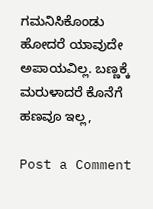ಗಮನಿಸಿಕೊಂಡು ಹೋದರೆ ಯಾವುದೇ ಅಪಾಯವಿಲ್ಲ. ಬಣ್ಣಕ್ಕೆ ಮರುಳಾದರೆ ಕೊನೆಗೆ ಹಣವೂ ಇಲ್ಲ,

Post a Comment